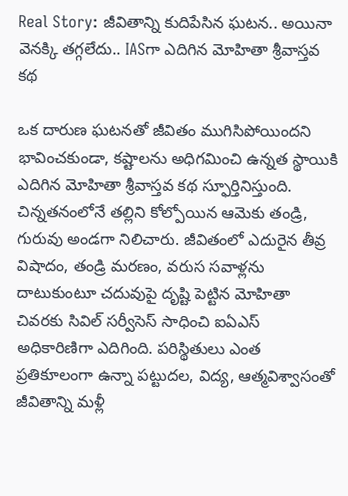Real Story: జీవితాన్ని కుదిపేసిన ఘటన.. అయినా వెనక్కి తగ్గలేదు.. IASగా ఎదిగిన మోహితా శ్రీవాస్తవ కథ

ఒక దారుణ ఘటనతో జీవితం ముగిసిపోయిందని భావించకుండా, కష్టాలను అధిగమించి ఉన్నత స్థాయికి ఎదిగిన మోహితా శ్రీవాస్తవ కథ స్ఫూర్తినిస్తుంది. చిన్నతనంలోనే తల్లిని కోల్పోయిన ఆమెకు తండ్రి, గురువు అండగా నిలిచారు. జీవితంలో ఎదురైన తీవ్ర విషాదం, తండ్రి మరణం, వరుస సవాళ్లను దాటుకుంటూ చదువుపై దృష్టి పెట్టిన మోహితా చివరకు సివిల్‌ సర్వీసెస్‌ సాధించి ఐఏఎస్‌ అధికారిణిగా ఎదిగింది. పరిస్థితులు ఎంత ప్రతికూలంగా ఉన్నా పట్టుదల, విద్య, ఆత్మవిశ్వాసంతో జీవితాన్ని మళ్లీ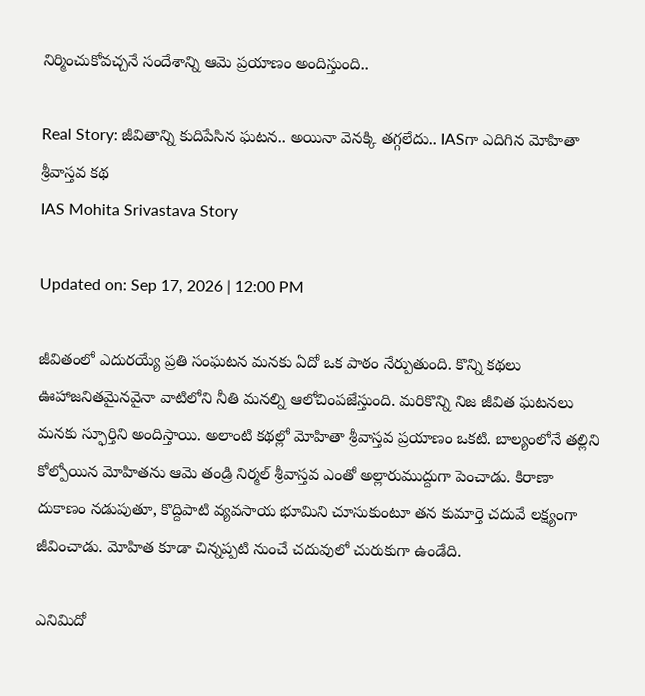నిర్మించుకోవచ్చనే సందేశాన్ని ఆమె ప్రయాణం అందిస్తుంది..

Real Story: జీవితాన్ని కుదిపేసిన ఘటన.. అయినా వెనక్కి తగ్గలేదు.. IASగా ఎదిగిన మోహితా శ్రీవాస్తవ కథ
IAS Mohita Srivastava Story

Updated on: Sep 17, 2026 | 12:00 PM

జీవితంలో ఎదురయ్యే ప్రతి సంఘటన మనకు ఏదో ఒక పాఠం నేర్పుతుంది. కొన్ని కథలు ఊహాజనితమైనవైనా వాటిలోని నీతి మనల్ని ఆలోచింపజేస్తుంది. మరికొన్ని నిజ జీవిత ఘటనలు మనకు స్ఫూర్తిని అందిస్తాయి. అలాంటి కథల్లో మోహితా శ్రీవాస్తవ ప్రయాణం ఒకటి. బాల్యంలోనే తల్లిని కోల్పోయిన మోహితను ఆమె తండ్రి నిర్మల్ శ్రీవాస్తవ ఎంతో అల్లారుముద్దుగా పెంచాడు. కిరాణా దుకాణం నడుపుతూ, కొద్దిపాటి వ్యవసాయ భూమిని చూసుకుంటూ తన కుమార్తె చదువే లక్ష్యంగా జీవించాడు. మోహిత కూడా చిన్నప్పటి నుంచే చదువులో చురుకుగా ఉండేది.

ఎనిమిదో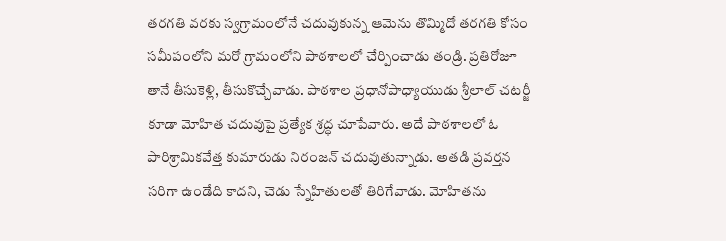తరగతి వరకు స్వగ్రామంలోనే చదువుకున్న ఆమెను తొమ్మిదో తరగతి కోసం సమీపంలోని మరో గ్రామంలోని పాఠశాలలో చేర్పించాడు తండ్రి. ప్రతిరోజూ తానే తీసుకెళ్లి, తీసుకొచ్చేవాడు. పాఠశాల ప్రధానోపాధ్యాయుడు శ్రీలాల్ చటర్జీ కూడా మోహిత చదువుపై ప్రత్యేక శ్రద్ధ చూపేవారు. అదే పాఠశాలలో ఓ పారిశ్రామికవేత్త కుమారుడు నిరంజన్ చదువుతున్నాడు. అతడి ప్రవర్తన సరిగా ఉండేది కాదని, చెడు స్నేహితులతో తిరిగేవాడు. మోహితను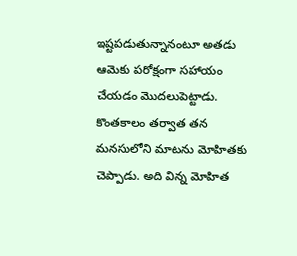ఇష్టపడుతున్నానంటూ అతడు ఆమెకు పరోక్షంగా సహాయం చేయడం మొదలుపెట్టాడు. కొంతకాలం తర్వాత తన మనసులోని మాటను మోహితకు చెప్పాడు. అది విన్న మోహిత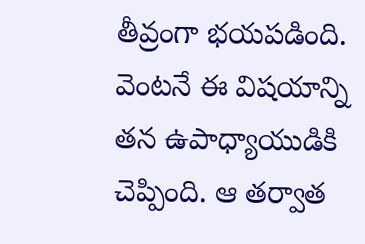తీవ్రంగా భయపడింది. వెంటనే ఈ విషయాన్ని తన ఉపాధ్యాయుడికి చెప్పింది. ఆ తర్వాత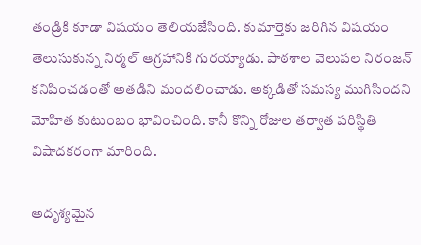తండ్రికి కూడా విషయం తెలియజేసింది. కుమార్తెకు జరిగిన విషయం తెలుసుకున్న నిర్మల్ ఆగ్రహానికి గురయ్యాడు. పాఠశాల వెలుపల నిరంజన్ కనిపించడంతో అతడిని మందలించాడు. అక్కడితో సమస్య ముగిసిందని మోహిత కుటుంబం భావించింది. కానీ కొన్ని రోజుల తర్వాత పరిస్థితి విషాదకరంగా మారింది.

అదృశ్యమైన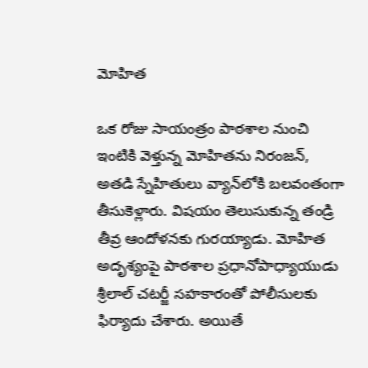మోహిత

ఒక రోజు సాయంత్రం పాఠశాల నుంచి ఇంటికి వెళ్తున్న మోహితను నిరంజన్, అతడి స్నేహితులు వ్యాన్‌లోకి బలవంతంగా తీసుకెళ్లారు. విషయం తెలుసుకున్న తండ్రి తీవ్ర ఆందోళనకు గురయ్యాడు. మోహిత అదృశ్యంపై పాఠశాల ప్రధానోపాధ్యాయుడు శ్రీలాల్ చటర్జీ సహకారంతో పోలీసులకు ఫిర్యాదు చేశారు. అయితే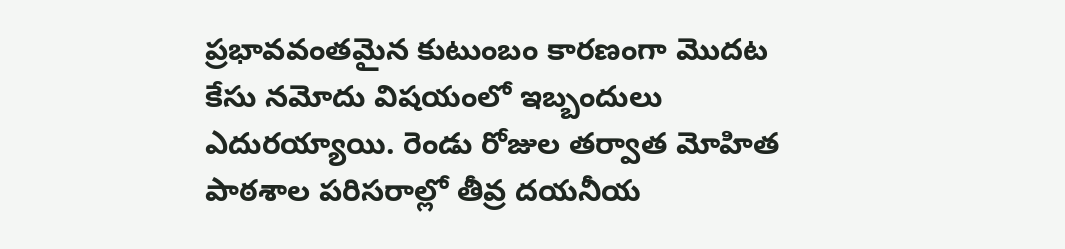ప్రభావవంతమైన కుటుంబం కారణంగా మొదట కేసు నమోదు విషయంలో ఇబ్బందులు ఎదురయ్యాయి. రెండు రోజుల తర్వాత మోహిత పాఠశాల పరిసరాల్లో తీవ్ర దయనీయ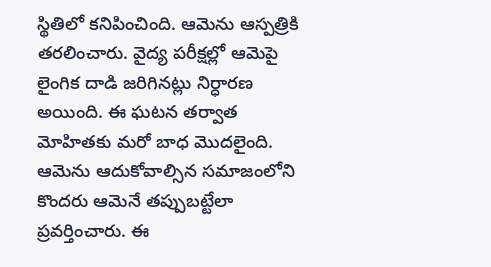స్థితిలో కనిపించింది. ఆమెను ఆస్పత్రికి తరలించారు. వైద్య పరీక్షల్లో ఆమెపై లైంగిక దాడి జరిగినట్లు నిర్ధారణ అయింది. ఈ ఘటన తర్వాత మోహితకు మరో బాధ మొదలైంది. ఆమెను ఆదుకోవాల్సిన సమాజంలోని కొందరు ఆమెనే తప్పుబట్టేలా ప్రవర్తించారు. ఈ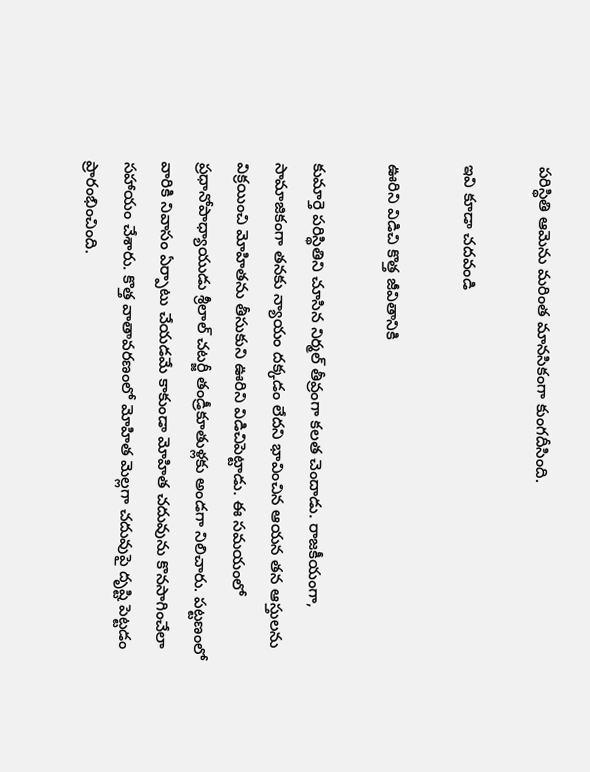పరిస్థితి ఆమెను మరింత మానసికంగా కుంగదీసింది.

ఇవి కూడా చదవండి

ఊరిని విడిచి కొత్త జీవితానికి

కుమార్తె పరిస్థితిని చూసిన నిర్మల్ తీవ్రంగా కలత చెందాడు. రాజకీయంగా, సామాజికంగా తనకు న్యాయం దక్కడం లేదని భావించిన ఆయన తన ఆస్తులను విక్రయించి మోహితను తీసుకుని ఊరిని విడిచిపెట్టాడు. ఈ సమయంలో ప్రధానోపాధ్యాయుడు శ్రీలాల్ చటర్జీ తండ్రీకూతుళ్లకు అండగా నిలిచారు. పట్టణంలో వారికి నివాసం ఏర్పాటు చేయడమే కాకుండా మోహిత చదువును కొనసాగించేలా సహాయం చేశారు. కొత్త వాతావరణంలో మోహిత మెల్లగా చదువుపై దృష్టి పెట్టడం ప్రారంభించింది.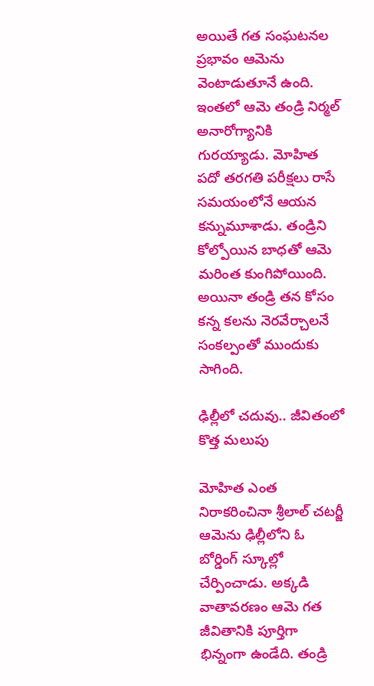అయితే గత సంఘటనల ప్రభావం ఆమెను వెంటాడుతూనే ఉంది. ఇంతలో ఆమె తండ్రి నిర్మల్ అనారోగ్యానికి గురయ్యాడు. మోహిత పదో తరగతి పరీక్షలు రాసే సమయంలోనే ఆయన కన్నుమూశాడు. తండ్రిని కోల్పోయిన బాధతో ఆమె మరింత కుంగిపోయింది. అయినా తండ్రి తన కోసం కన్న కలను నెరవేర్చాలనే సంకల్పంతో ముందుకు సాగింది.

ఢిల్లీలో చదువు.. జీవితంలో కొత్త మలుపు

మోహిత ఎంత నిరాకరించినా శ్రీలాల్ చటర్జీ ఆమెను ఢిల్లీలోని ఓ బోర్డింగ్ స్కూల్లో చేర్పించాడు. అక్కడి వాతావరణం ఆమె గత జీవితానికి పూర్తిగా భిన్నంగా ఉండేది. తండ్రి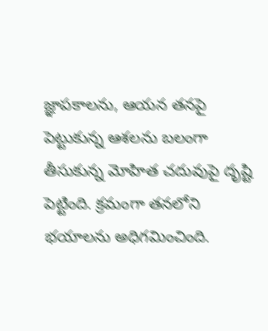జ్ఞాపకాలను, ఆయన తనపై పెట్టుకున్న ఆశలను బలంగా తీసుకున్న మోహిత చదువుపై దృష్టి పెట్టింది. క్రమంగా తనలోని భయాలను అధిగమించింది.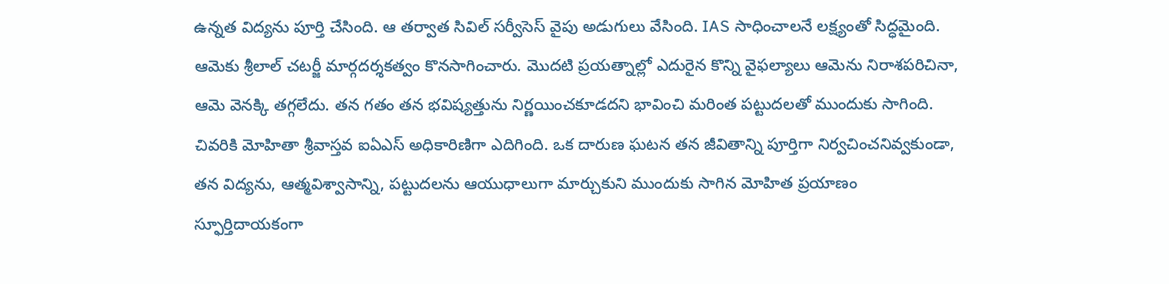ఉన్నత విద్యను పూర్తి చేసింది. ఆ తర్వాత సివిల్ సర్వీసెస్ వైపు అడుగులు వేసింది. IAS సాధించాలనే లక్ష్యంతో సిద్ధమైంది. ఆమెకు శ్రీలాల్ చటర్జీ మార్గదర్శకత్వం కొనసాగించారు. మొదటి ప్రయత్నాల్లో ఎదురైన కొన్ని వైఫల్యాలు ఆమెను నిరాశపరిచినా, ఆమె వెనక్కి తగ్గలేదు. తన గతం తన భవిష్యత్తును నిర్ణయించకూడదని భావించి మరింత పట్టుదలతో ముందుకు సాగింది. చివరికి మోహితా శ్రీవాస్తవ ఐఏఎస్ అధికారిణిగా ఎదిగింది. ఒక దారుణ ఘటన తన జీవితాన్ని పూర్తిగా నిర్వచించనివ్వకుండా, తన విద్యను, ఆత్మవిశ్వాసాన్ని, పట్టుదలను ఆయుధాలుగా మార్చుకుని ముందుకు సాగిన మోహిత ప్రయాణం స్ఫూర్తిదాయకంగా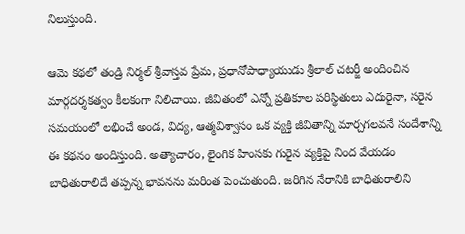నిలుస్తుంది.

ఆమె కథలో తండ్రి నిర్మల్ శ్రీవాస్తవ ప్రేమ, ప్రధానోపాధ్యాయుడు శ్రీలాల్ చటర్జీ అందించిన మార్గదర్శకత్వం కీలకంగా నిలిచాయి. జీవితంలో ఎన్నో ప్రతికూల పరిస్థితులు ఎదురైనా, సరైన సమయంలో లభించే అండ, విద్య, ఆత్మవిశ్వాసం ఒక వ్యక్తి జీవితాన్ని మార్చగలవనే సందేశాన్ని ఈ కథనం అందిస్తుంది. అత్యాచారం, లైంగిక హింసకు గురైన వ్యక్తిపై నింద వేయడం బాధితురాలిదే తప్పన్న భావనను మరింత పెంచుతుంది. జరిగిన నేరానికి బాధితురాలిని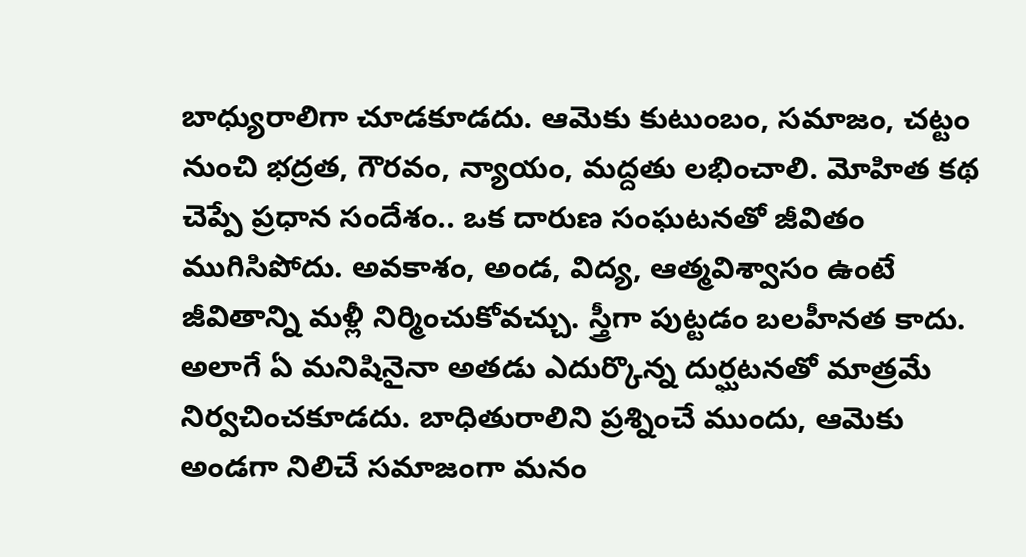బాధ్యురాలిగా చూడకూడదు. ఆమెకు కుటుంబం, సమాజం, చట్టం నుంచి భద్రత, గౌరవం, న్యాయం, మద్దతు లభించాలి. మోహిత కథ చెప్పే ప్రధాన సందేశం.. ఒక దారుణ సంఘటనతో జీవితం ముగిసిపోదు. అవకాశం, అండ, విద్య, ఆత్మవిశ్వాసం ఉంటే జీవితాన్ని మళ్లీ నిర్మించుకోవచ్చు. స్త్రీగా పుట్టడం బలహీనత కాదు. అలాగే ఏ మనిషినైనా అతడు ఎదుర్కొన్న దుర్ఘటనతో మాత్రమే నిర్వచించకూడదు. బాధితురాలిని ప్రశ్నించే ముందు, ఆమెకు అండగా నిలిచే సమాజంగా మనం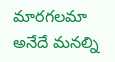మారగలమా అనేదే మనల్ని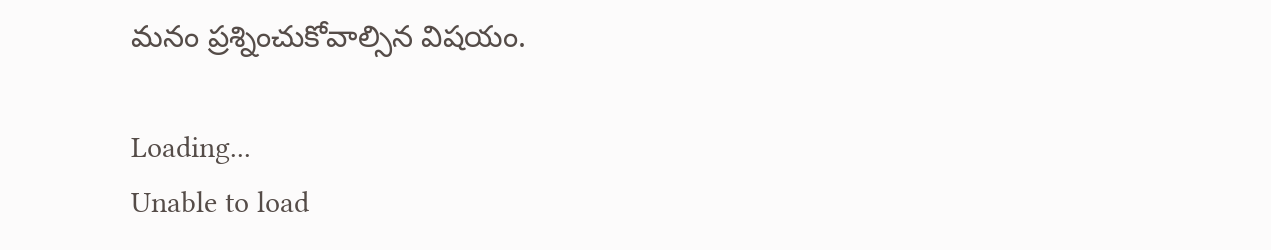మనం ప్రశ్నించుకోవాల్సిన విషయం.

Loading...
Unable to load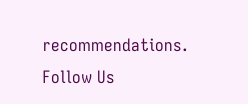recommendations.
Follow Us